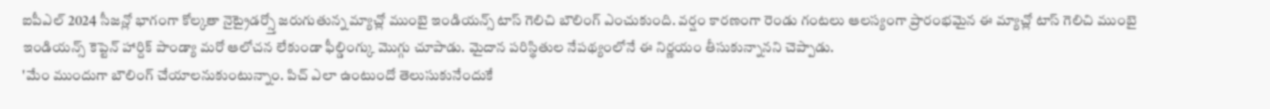ఐపీఎల్ 2024 సీజన్లో భాగంగా కోల్కతా నైట్రైడర్స్తో జరుగుతున్న మ్యాచ్లో ముంబై ఇండియన్స్ టాస్ గెలిచి బౌలింగ్ ఎంచుకుంది. వర్షం కారణంగా రెండు గంటలు ఆలస్యంగా ప్రారంభమైన ఈ మ్యాచ్లో టాస్ గెలిచి ముంబై ఇండియన్స్ కెప్టెన్ హార్దిక్ పాండ్యా మరో ఆలోచన లేకుండా ఫీల్డింగ్కు మొగ్గు చూపాడు. మైదాన పరిస్థితుల నేపథ్యంలోనే ఈ నిర్ణయం తీసుకున్నానని చెప్పాడు.
'మేం ముందుగా బౌలింగ్ చేయాలనుకుంటున్నాం. పిచ్ ఎలా ఉంటుందో తెలుసుకునేందుకే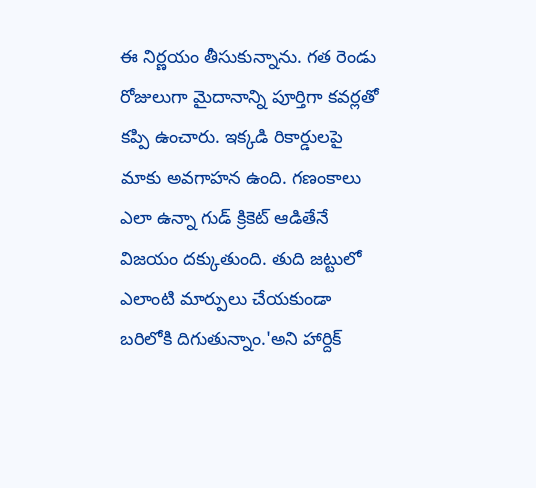ఈ నిర్ణయం తీసుకున్నాను. గత రెండు రోజులుగా మైదానాన్ని పూర్తిగా కవర్లతో కప్పి ఉంచారు. ఇక్కడి రికార్డులపై మాకు అవగాహన ఉంది. గణంకాలు ఎలా ఉన్నా గుడ్ క్రికెట్ ఆడితేనే విజయం దక్కుతుంది. తుది జట్టులో ఎలాంటి మార్పులు చేయకుండా బరిలోకి దిగుతున్నాం.'అని హార్దిక్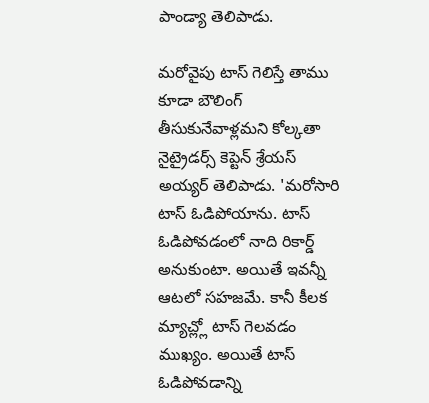పాండ్యా తెలిపాడు.

మరోవైపు టాస్ గెలిస్తే తాము కూడా బౌలింగ్ తీసుకునేవాళ్లమని కోల్కతా నైట్రైడర్స్ కెప్టెన్ శ్రేయస్ అయ్యర్ తెలిపాడు. 'మరోసారి టాస్ ఓడిపోయాను. టాస్ ఓడిపోవడంలో నాది రికార్డ్ అనుకుంటా. అయితే ఇవన్నీ ఆటలో సహజమే. కానీ కీలక మ్యాచ్ల్లో టాస్ గెలవడం ముఖ్యం. అయితే టాస్ ఓడిపోవడాన్ని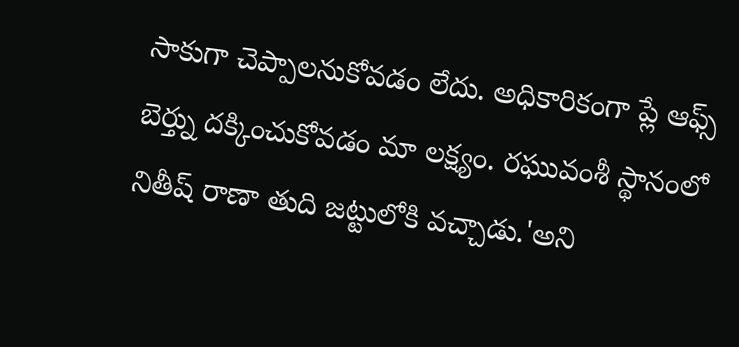సాకుగా చెప్పాలనుకోవడం లేదు. అధికారికంగా ప్లే ఆఫ్స్ బెర్త్ను దక్కించుకోవడం మా లక్ష్యం. రఘువంశీ స్థానంలో నితీష్ రాణా తుది జట్టులోకి వచ్చాడు.'అని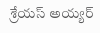శ్రేయస్ అయ్యర్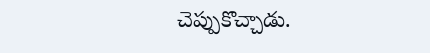చెప్పుకొచ్చాడు.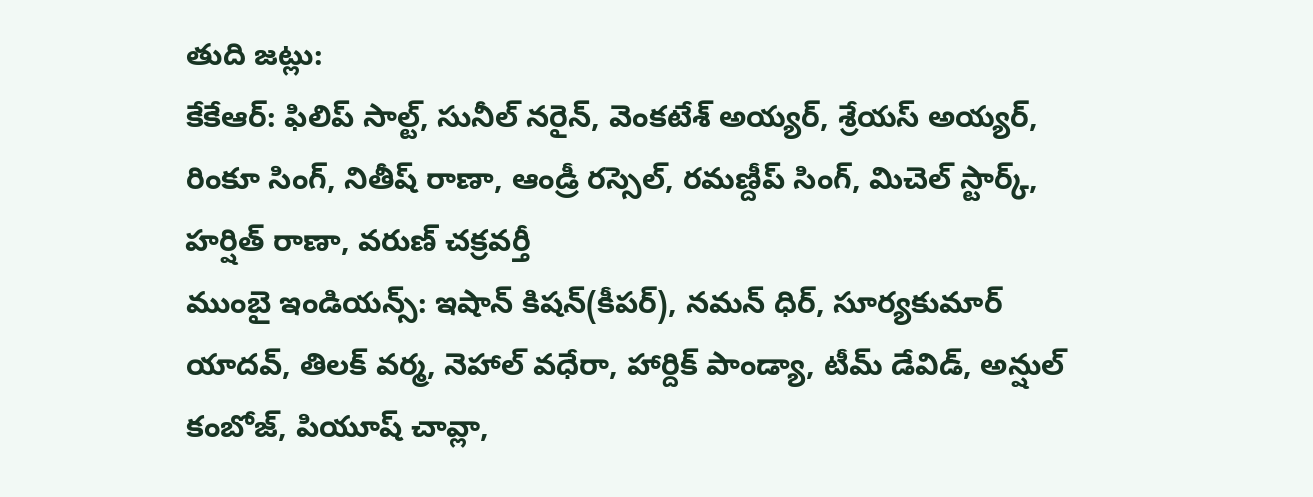తుది జట్లు:
కేకేఆర్: ఫిలిప్ సాల్ట్, సునీల్ నరైన్, వెంకటేశ్ అయ్యర్, శ్రేయస్ అయ్యర్, రింకూ సింగ్, నితీష్ రాణా, ఆండ్రీ రస్సెల్, రమణ్దీప్ సింగ్, మిచెల్ స్టార్క్, హర్షిత్ రాణా, వరుణ్ చక్రవర్తీ
ముంబై ఇండియన్స్: ఇషాన్ కిషన్(కీపర్), నమన్ ధిర్, సూర్యకుమార్ యాదవ్, తిలక్ వర్మ, నెహాల్ వధేరా, హార్దిక్ పాండ్యా, టీమ్ డేవిడ్, అన్షుల్ కంబోజ్, పియూష్ చావ్లా,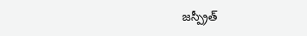జస్ప్రీత్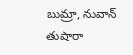బుమ్రా, నువాన్ తుషారా